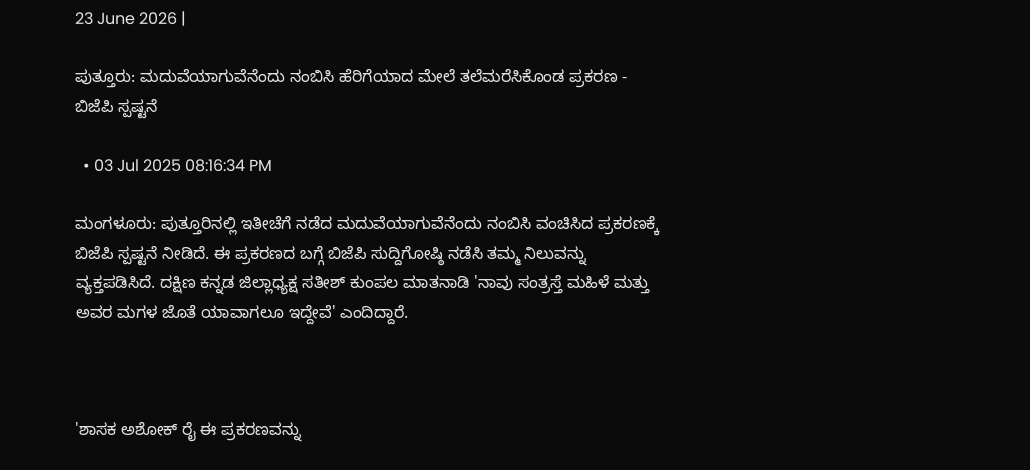23 June 2026 |

ಪುತ್ತೂರು: ಮದುವೆಯಾಗುವೆನೆಂದು ನಂಬಿಸಿ ಹೆರಿಗೆಯಾದ ಮೇಲೆ ತಲೆಮರೆಸಿಕೊಂಡ ಪ್ರಕರಣ - ಬಿಜೆಪಿ ಸ್ಪಷ್ಟನೆ

  • 03 Jul 2025 08:16:34 PM

ಮಂಗಳೂರು: ಪುತ್ತೂರಿನಲ್ಲಿ ಇತೀಚೆಗೆ ನಡೆದ ಮದುವೆಯಾಗುವೆನೆಂದು ನಂಬಿಸಿ ವಂಚಿಸಿದ ಪ್ರಕರಣಕ್ಕೆ ಬಿಜೆಪಿ ಸ್ಪಷ್ಟನೆ ನೀಡಿದೆ. ಈ ಪ್ರಕರಣದ ಬಗ್ಗೆ ಬಿಜೆಪಿ ಸುದ್ದಿಗೋಷ್ಠಿ ನಡೆಸಿ ತಮ್ಮ ನಿಲುವನ್ನು ವ್ಯಕ್ತಪಡಿಸಿದೆ. ದಕ್ಷಿಣ ಕನ್ನಡ ಜಿಲ್ಲಾಧ್ಯಕ್ಷ ಸತೀಶ್ ಕುಂಪಲ ಮಾತನಾಡಿ 'ನಾವು ಸಂತ್ರಸ್ತೆ ಮಹಿಳೆ ಮತ್ತು ಅವರ ಮಗಳ ಜೊತೆ ಯಾವಾಗಲೂ ಇದ್ದೇವೆ' ಎಂದಿದ್ದಾರೆ.



'ಶಾಸಕ ಅಶೋಕ್ ರೈ ಈ ಪ್ರಕರಣವನ್ನು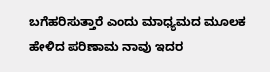ಬಗೆಹರಿಸುತ್ತಾರೆ ಎಂದು ಮಾಧ್ಯಮದ ಮೂಲಕ ಹೇಳಿದ ಪರಿಣಾಮ ನಾವು ಇದರ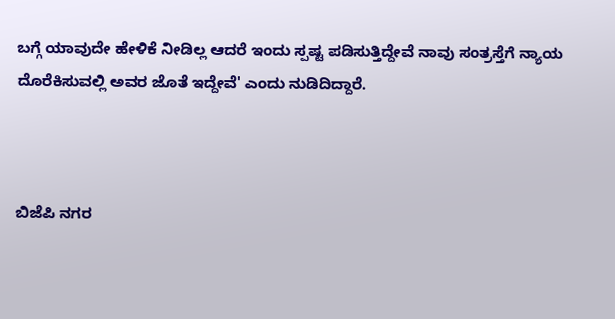ಬಗ್ಗೆ ಯಾವುದೇ ಹೇಳಿಕೆ ನೀಡಿಲ್ಲ ಆದರೆ ಇಂದು ಸ್ಪಷ್ಟ ಪಡಿಸುತ್ತಿದ್ದೇವೆ ನಾವು ಸಂತ್ರಸ್ತೆಗೆ ನ್ಯಾಯ ದೊರೆಕಿಸುವಲ್ಲಿ ಅವರ ಜೊತೆ ಇದ್ದೇವೆ' ಎಂದು ನುಡಿದಿದ್ದಾರೆ.



ಬಿಜೆಪಿ ನಗರ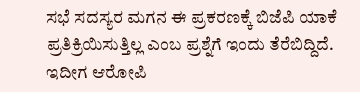ಸಭೆ ಸದಸ್ಯರ ಮಗನ ಈ ಪ್ರಕರಣಕ್ಕೆ ಬಿಜೆಪಿ ಯಾಕೆ ಪ್ರತಿಕ್ರಿಯಿಸುತ್ತಿಲ್ಲ ಎಂಬ ಪ್ರಶ್ನೆಗೆ ಇಂದು ತೆರೆಬಿದ್ದಿದೆ. ಇದೀಗ ಆರೋಪಿ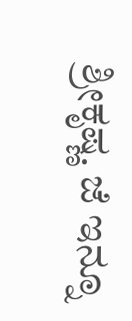ಶ್ರೀಕೃಷ್ಣ. ಜೆ ಇನ್ನೂ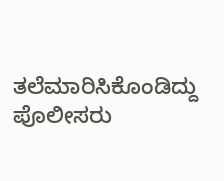ತಲೆಮಾರಿಸಿಕೊಂಡಿದ್ದು ಪೊಲೀಸರು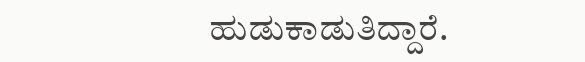ಹುಡುಕಾಡುತಿದ್ದಾರೆ.